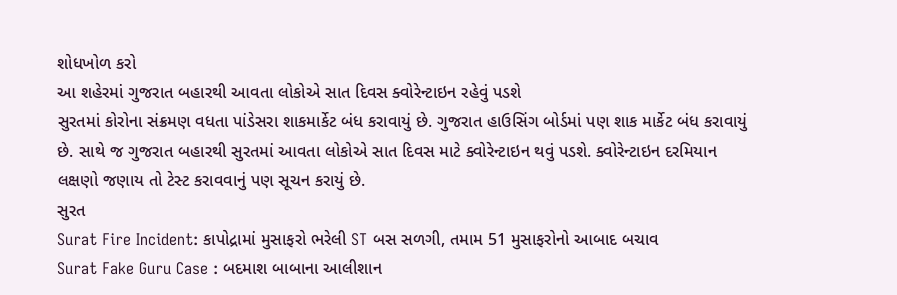શોધખોળ કરો
આ શહેરમાં ગુજરાત બહારથી આવતા લોકોએ સાત દિવસ ક્વોરેન્ટાઇન રહેવું પડશે
સુરતમાં કોરોના સંક્રમણ વધતા પાંડેસરા શાકમાર્કેટ બંધ કરાવાયું છે. ગુજરાત હાઉસિંગ બોર્ડમાં પણ શાક માર્કેટ બંધ કરાવાયું છે. સાથે જ ગુજરાત બહારથી સુરતમાં આવતા લોકોએ સાત દિવસ માટે ક્વોરેન્ટાઇન થવું પડશે. ક્વોરેન્ટાઇન દરમિયાન લક્ષણો જણાય તો ટેસ્ટ કરાવવાનું પણ સૂચન કરાયું છે.
સુરત
Surat Fire Incident: કાપોદ્રામાં મુસાફરો ભરેલી ST બસ સળગી, તમામ 51 મુસાફરોનો આબાદ બચાવ
Surat Fake Guru Case : બદમાશ બાબાના આલીશાન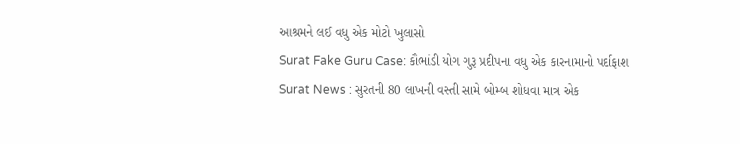આશ્રમને લઈ વધુ એક મોટો ખુલાસો
Surat Fake Guru Case: કૌભાંડી યોગ ગુરૂ પ્રદીપના વધુ એક કારનામાનો પર્દાફાશ
Surat News : સુરતની 80 લાખની વસ્તી સામે બોમ્બ શોધવા માત્ર એક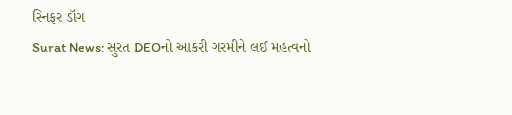સ્નિફર ડૉગ
Surat News: સુરત DEOનો આકરી ગરમીને લઈ મહત્વનો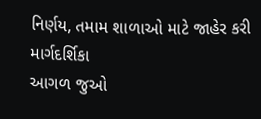નિર્ણય, તમામ શાળાઓ માટે જાહેર કરી માર્ગદર્શિકા
આગળ જુઓ